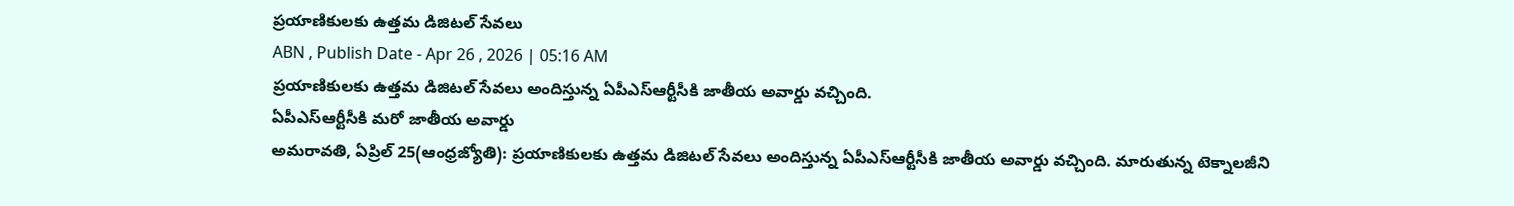ప్రయాణికులకు ఉత్తమ డిజిటల్ సేవలు
ABN , Publish Date - Apr 26 , 2026 | 05:16 AM
ప్రయాణికులకు ఉత్తమ డిజిటల్ సేవలు అందిస్తున్న ఏపీఎస్ఆర్టీసీకి జాతీయ అవార్డు వచ్చింది.
ఏపీఎస్ఆర్టీసీకి మరో జాతీయ అవార్డు
అమరావతి, ఏప్రిల్ 25(ఆంధ్రజ్యోతి): ప్రయాణికులకు ఉత్తమ డిజిటల్ సేవలు అందిస్తున్న ఏపీఎస్ఆర్టీసీకి జాతీయ అవార్డు వచ్చింది. మారుతున్న టెక్నాలజీని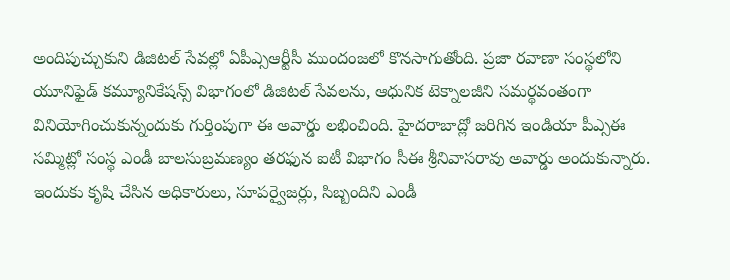అందిపుచ్చుకుని డిజిటల్ సేవల్లో ఏపీఎ్సఆర్టీసీ ముందంజలో కొనసాగుతోంది. ప్రజా రవాణా సంస్థలోని యూనిఫైడ్ కమ్యూనికేషన్స్ విభాగంలో డిజిటల్ సేవలను, ఆధునిక టెక్నాలజీని సమర్థవంతంగా వినియోగించుకున్నందుకు గుర్తింపుగా ఈ అవార్డు లభించింది. హైదరాబాద్లో జరిగిన ఇండియా పీఎ్సఈ సమ్మిట్లో సంస్థ ఎండీ బాలసుబ్రమణ్యం తరఫున ఐటీ విభాగం సీఈ శ్రీనివాసరావు అవార్డు అందుకున్నారు. ఇందుకు కృషి చేసిన అధికారులు, సూపర్వైజర్లు, సిబ్బందిని ఎండీ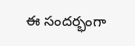ఈ సందర్భంగా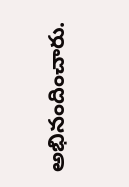అభినందించారు.